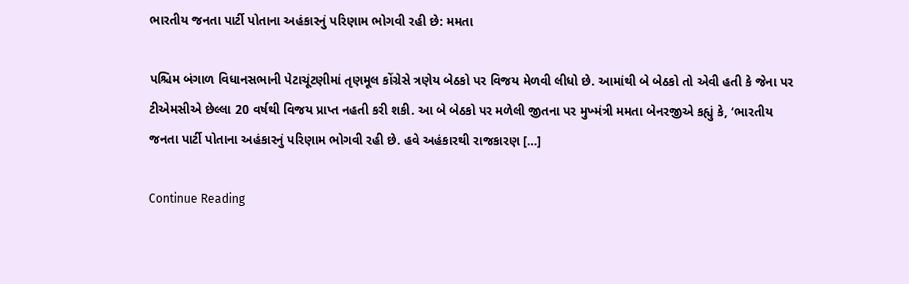ભારતીય જનતા પાર્ટી પોતાના અહંકારનું પરિણામ ભોગવી રહી છે: મમતા

પશ્ચિમ બંગાળ વિધાનસભાની પેટાચૂંટણીમાં તૃણમૂલ કોંગ્રેસે ત્રણેય બેઠકો પર વિજય મેળવી લીધો છે. આમાંથી બે બેઠકો તો એવી હતી કે જેના પર ટીએમસીએ છેલ્લા 20 વર્ષથી વિજય પ્રાપ્ત નહતી કરી શકી. આ બે બેઠકો પર મળેલી જીતના પર મુખ્મંત્રી મમતા બેનરજીએ કહ્યું કે, ‘ભારતીય જનતા પાર્ટી પોતાના અહંકારનું પરિણામ ભોગવી રહી છે. હવે અહંકારથી રાજકારણ […]

Continue Reading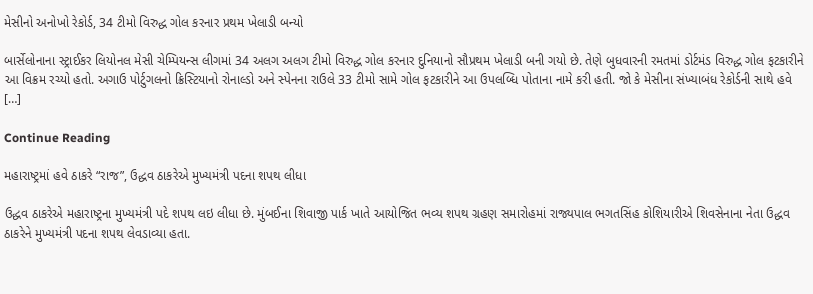મેસીનો અનોખો રેકોર્ડ, 34 ટીમો વિરુદ્ધ ગોલ કરનાર પ્રથમ ખેલાડી બન્યો

બાર્સેલોનાના સ્ટ્રાઈકર લિયોનલ મેસી ચેમ્પિયન્સ લીગમાં 34 અલગ અલગ ટીમો વિરુદ્ધ ગોલ કરનાર દુનિયાનો સૌપ્રથમ ખેલાડી બની ગયો છે. તેણે બુધવારની રમતમાં ડોર્ટમંડ વિરુદ્ધ ગોલ ફટકારીને આ વિક્રમ રચ્યો હતો. અગાઉ પોર્ટુગલનો ક્રિસ્ટિયાનો રોનાલ્ડો અને સ્પેનના રાઉલે 33 ટીમો સામે ગોલ ફટકારીને આ ઉપલબ્ધિ પોતાના નામે કરી હતી. જો કે મેસીના સંખ્યાબંધ રેકોર્ડની સાથે હવે […]

Continue Reading

મહારાષ્ટ્રમાં હવે ઠાકરે “રાજ”, ઉદ્ધવ ઠાકરેએ મુખ્યમંત્રી પદના શપથ લીધા

ઉદ્ધવ ઠાકરેએ મહારાષ્ટ્રના મુખ્યમંત્રી પદે શપથ લઇ લીધા છે. મુંબઈના શિવાજી પાર્ક ખાતે આયોજિત ભવ્ય શપથ ગ્રહણ સમારોહમાં રાજ્યપાલ ભગતસિંહ કોશિયારીએ શિવસેનાના નેતા ઉદ્ધવ ઠાકરેને મુખ્યમંત્રી પદના શપથ લેવડાવ્યા હતા.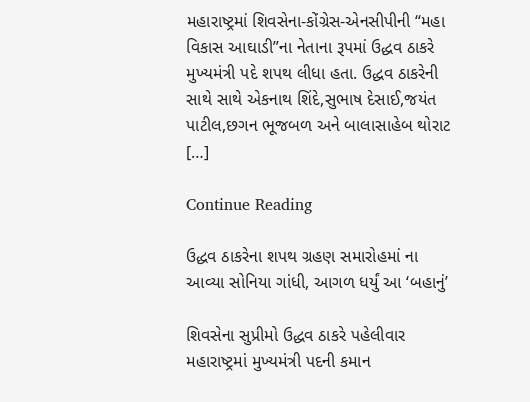મહારાષ્ટ્રમાં શિવસેના-કોંગ્રેસ-એનસીપીની “મહા વિકાસ આઘાડી”ના નેતાના રૂપમાં ઉદ્ધવ ઠાકરે મુખ્યમંત્રી પદે શપથ લીધા હતા. ઉદ્ધવ ઠાકરેની સાથે સાથે એકનાથ શિંદે,સુભાષ દેસાઈ,જયંત પાટીલ,છગન ભૂજબળ અને બાલાસાહેબ થોરાટ […]

Continue Reading

ઉદ્ધવ ઠાકરેના શપથ ગ્રહણ સમારોહમાં ના આવ્યા સોનિયા ગાંધી, આગળ ધર્યું આ ‘બહાનું’

શિવસેના સુપ્રીમો ઉદ્ધવ ઠાકરે પહેલીવાર મહારાષ્ટ્રમાં મુખ્યમંત્રી પદની કમાન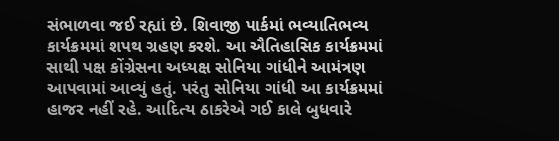સંભાળવા જઈ રહ્યાં છે. શિવાજી પાર્કમાં ભવ્યાતિભવ્ય કાર્યક્રમમાં શપથ ગ્રહણ કરશે. આ ઐતિહાસિક કાર્યક્રમમાં સાથી પક્ષ કોંગ્રેસના અધ્યક્ષ સોનિયા ગાંધીને આમંત્રણ આપવામાં આવ્યું હતું. પરંતુ સોનિયા ગાંધી આ કાર્યક્રમમાં હાજર નહીં રહે. આદિત્ય ઠાકરેએ ગઈ કાલે બુધવારે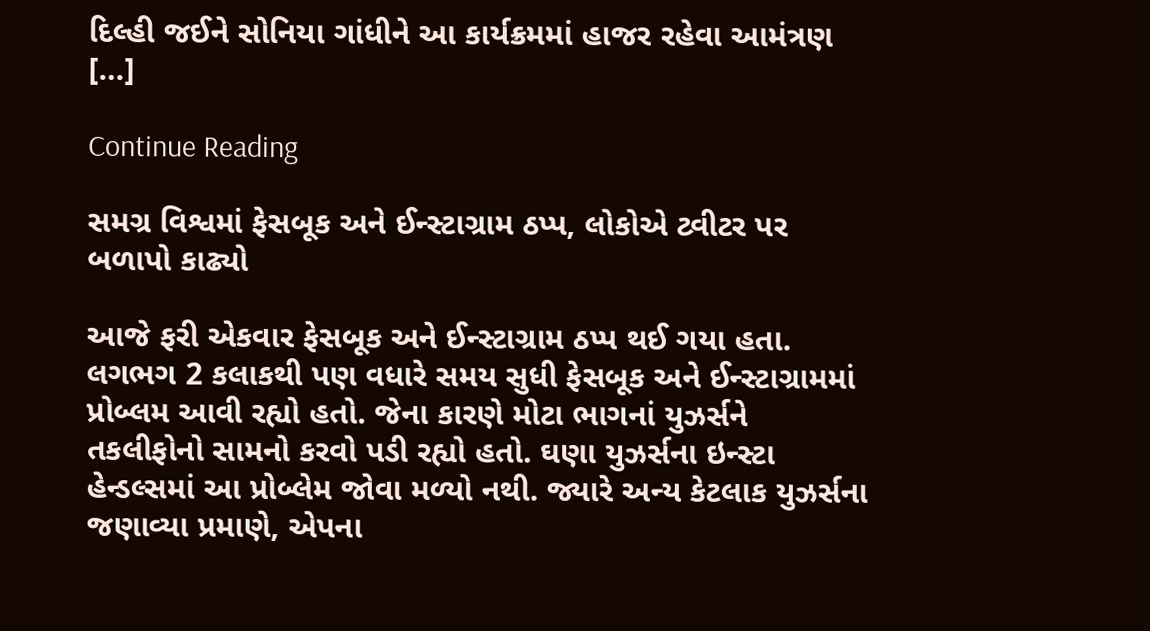દિલ્હી જઈને સોનિયા ગાંધીને આ કાર્યક્રમમાં હાજર રહેવા આમંત્રણ […]

Continue Reading

સમગ્ર વિશ્વમાં ફેસબૂક અને ઈન્સ્ટાગ્રામ ઠપ્પ, લોકોએ ટ્વીટર પર બળાપો કાઢ્યો

આજે ફરી એકવાર ફેસબૂક અને ઈન્સ્ટાગ્રામ ઠપ્પ થઈ ગયા હતા. લગભગ 2 કલાકથી પણ વધારે સમય સુધી ફેસબૂક અને ઈન્સ્ટાગ્રામમાં પ્રોબ્લમ આવી રહ્યો હતો. જેના કારણે મોટા ભાગનાં યુઝર્સને તકલીફોનો સામનો કરવો પડી રહ્યો હતો. ઘણા યુઝર્સના ઇન્સ્ટા હેન્ડલ્સમાં આ પ્રોબ્લેમ જોવા મળ્યો નથી. જ્યારે અન્ય કેટલાક યુઝર્સના જણાવ્યા પ્રમાણે, એપના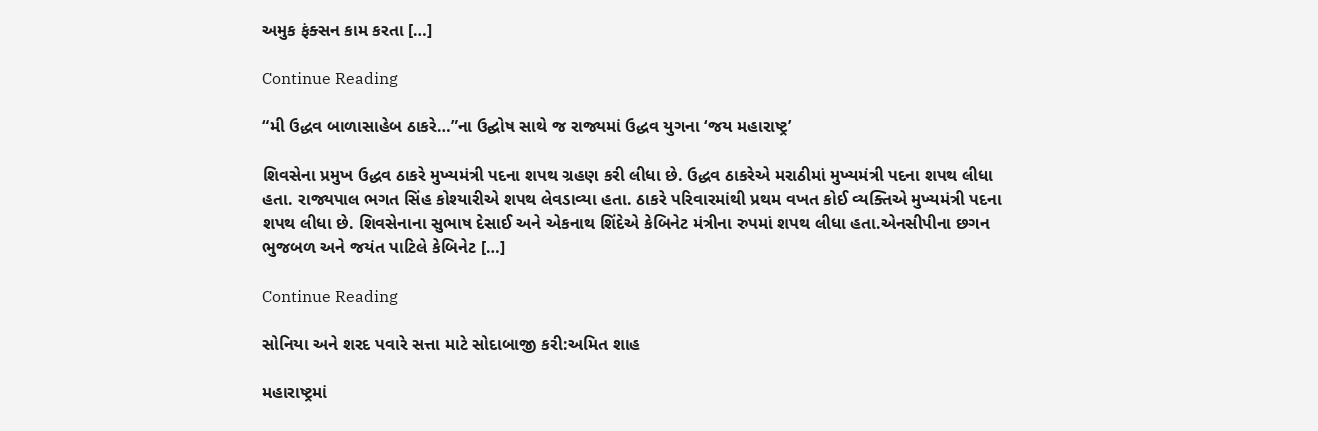અમુક ફંક્સન કામ કરતા […]

Continue Reading

“મી ઉદ્ધવ બાળાસાહેબ ઠાકરે…”ના ઉદ્ઘોષ સાથે જ રાજ્યમાં ઉદ્ધવ યુગના ‘જય મહારાષ્ટ્ર’

શિવસેના પ્રમુખ ઉદ્ધવ ઠાકરે મુખ્યમંત્રી પદના શપથ ગ્રહણ કરી લીધા છે. ઉદ્ધવ ઠાકરેએ મરાઠીમાં મુખ્યમંત્રી પદના શપથ લીધા હતા. રાજ્યપાલ ભગત સિંહ કોશ્યારીએ શપથ લેવડાવ્યા હતા. ઠાકરે પરિવારમાંથી પ્રથમ વખત કોઈ વ્યક્તિએ મુખ્યમંત્રી પદના શપથ લીધા છે. શિવસેનાના સુભાષ દેસાઈ અને એકનાથ શિંદેએ કેબિનેટ મંત્રીના રુપમાં શપથ લીધા હતા.એનસીપીના છગન ભુજબળ અને જયંત પાટિલે કેબિનેટ […]

Continue Reading

સોનિયા અને શરદ પવારે સત્તા માટે સોદાબાજી કરી:અમિત શાહ

મહારાષ્ટ્રમાં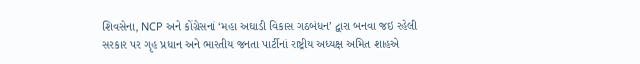શિવસેના, NCP અને કોંગ્રેસનાં ‘મહા અઘાડી વિકાસ ગઠબંધન’ દ્વારા બનવા જઇ રહેલી સરકાર પર ગૃહ પ્રધાન અને ભારતીય જનતા પાર્ટીનાં રાષ્ટ્રીય અધ્યક્ષ અમિત શાહએ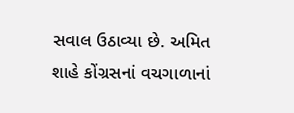સવાલ ઉઠાવ્યા છે. અમિત શાહે કોંગ્રસનાં વચગાળાનાં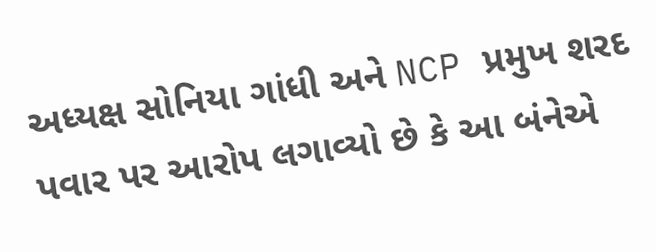અધ્યક્ષ સોનિયા ગાંધી અને NCP પ્રમુખ શરદ પવાર પર આરોપ લગાવ્યો છે કે આ બંનેએ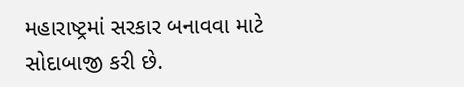મહારાષ્ટ્રમાં સરકાર બનાવવા માટે સોદાબાજી કરી છે.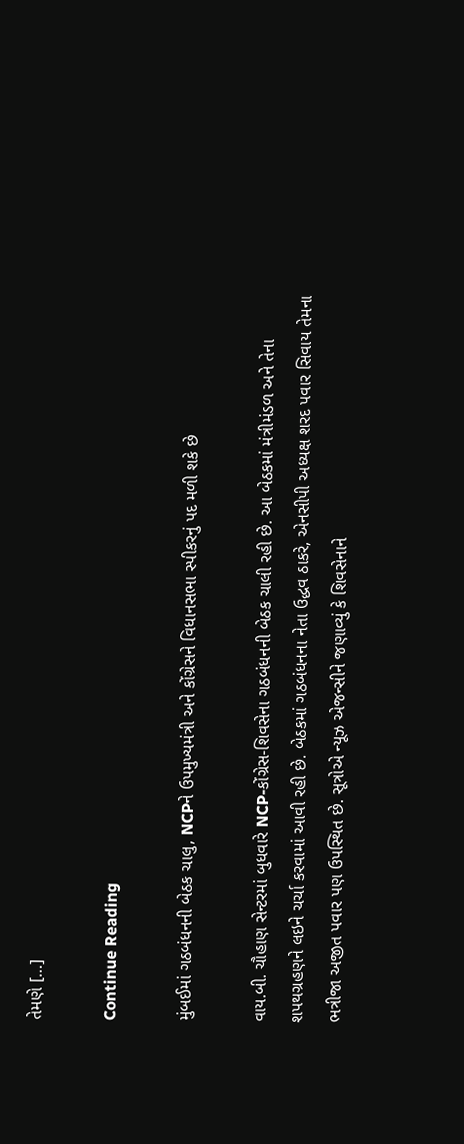તેમણે […]

Continue Reading

મુંબઈમાં ગઠબંધનની બેઠક ચાલુ, NCPને ઉપમુખ્યમંત્રી અને કોંગ્રેસને વિધાનસભા સ્પીકરનું પદ મળી શકે છે

વાય.બી. ચૌહાણ સેન્ટરમાં બુધવારે NCP-કોંગ્રેસ-શિવસેના ગઠબંધનની બેઠક ચાલી રહી છે. આ બેઠકમાં મંત્રીમંડળ અને તેના શપથગ્રહણને લઇને ચર્ચા કરવામાં આવી રહી છે. બેઠકમાં ગઠબંધનના નેતા ઉદ્ધવ ઠાકરે, એનસીપી અધ્યક્ષ શરદ પવાર સિવાય તેમના ભત્રીજા અજીત પવાર પણ ઉપસ્થિત છે. સૂત્રોએ ન્યૂઝ એજન્સીને જણાવ્યું કે શિવસેનાને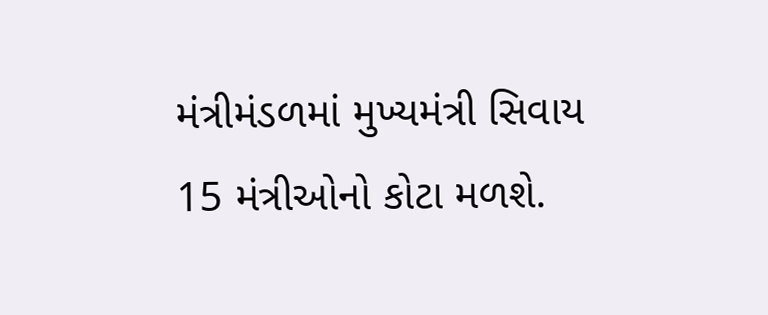મંત્રીમંડળમાં મુખ્યમંત્રી સિવાય 15 મંત્રીઓનો કોટા મળશે.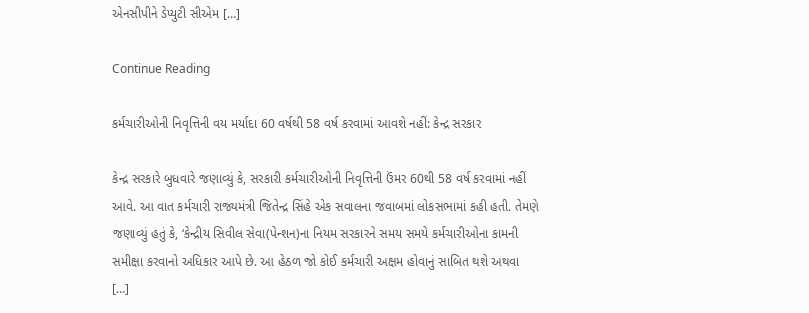એનસીપીને ડેપ્યુટી સીએમ […]

Continue Reading

કર્મચારીઓની નિવૃત્તિની વય મર્યાદા 60 વર્ષથી 58 વર્ષ કરવામાં આવશે નહીં: કેન્દ્ર સરકાર

કેન્દ્ર સરકારે બુધવારે જણાવ્યું કે, સરકારી કર્મચારીઓની નિવૃત્તિની ઉંમર 60થી 58 વર્ષ કરવામાં નહીં આવે. આ વાત કર્મચારી રાજ્યમંત્રી જિતેન્દ્ર સિંહે એક સવાલના જવાબમાં લોકસભામાં કહી હતી. તેમણે જણાવ્યું હતું કે, ‘કેન્દ્રીય સિવીલ સેવા(પેન્શન)ના નિયમ સરકારને સમય સમયે કર્મચારીઓના કામની સમીક્ષા કરવાનો અધિકાર આપે છે. આ હેઠળ જો કોઈ કર્મચારી અક્ષમ હોવાનું સાબિત થશે અથવા […]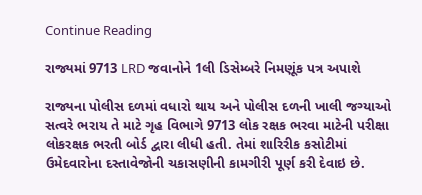Continue Reading

રાજ્યમાં 9713 LRD જવાનોને 1લી ડિસેમ્બરે નિમણૂંક પત્ર અપાશે

રાજ્યના પોલીસ દળમાં વધારો થાય અને પોલીસ દળની ખાલી જગ્યાઓ સત્વરે ભરાય તે માટે ગૃહ વિભાગે 9713 લોક રક્ષક ભરવા માટેની પરીક્ષા લોકરક્ષક ભરતી બોર્ડ દ્વારા લીધી હતી. તેમાં શારિરીક કસોટીમાં ઉમેદવારોના દસ્તાવેજોની ચકાસણીની કામગીરી પૂર્ણ કરી દેવાઇ છે.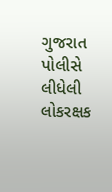ગુજરાત પોલીસે લીધેલી લોકરક્ષક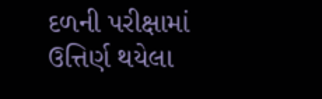દળની પરીક્ષામાં ઉત્તિર્ણ થયેલા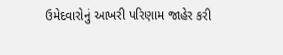ઉમેદવારોનું આખરી પરિણામ જાહેર કરી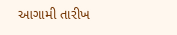આગામી તારીખ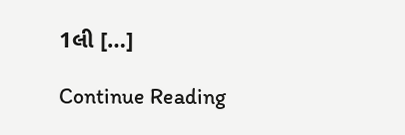1લી […]

Continue Reading